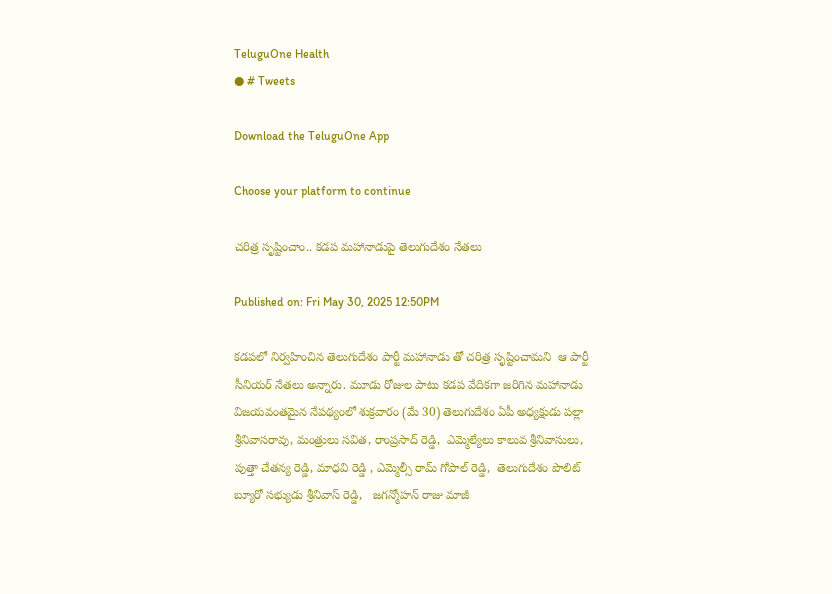TeluguOne Health
● # Tweets

Download the TeluguOne App

Choose your platform to continue

చరిత్ర సృష్టించాం.. కడప మహానాడుపై తెలుగుదేశం నేతలు

Published on: Fri May 30, 2025 12:50PM

కడపలో నిర్వహించిన తెలుగుదేశం పార్టీ మహానాడు తో చరిత్ర సృష్టించామని  ఆ పార్టీ సీనియర్ నేతలు అన్నారు. మూడు రోజుల పాటు కడప వేదికగా జరిగిన మహానాడు విజయవంతమైన నేపథ్యంలో శుక్రవారం (మే 30) తెలుగుదేశం ఏపీ అధ్యక్షుడు పల్లా శ్రీనివాసరావు, మంత్రులు సవిత, రాంప్రసాద్ రెడ్డి,  ఎమ్మెల్యేలు కాలువ శ్రీనివాసులు, పుత్తా చేతన్య రెడ్డి, మాధవి రెడ్డి , ఎమ్మెల్సీ రామ్ గోపాల్ రెడ్డి,  తెలుగుదేశం పొలిట్ బ్యూరో సభ్యుడు శ్రీనివాస్ రెడ్డి,   జగన్మోహన్ రాజు మాజీ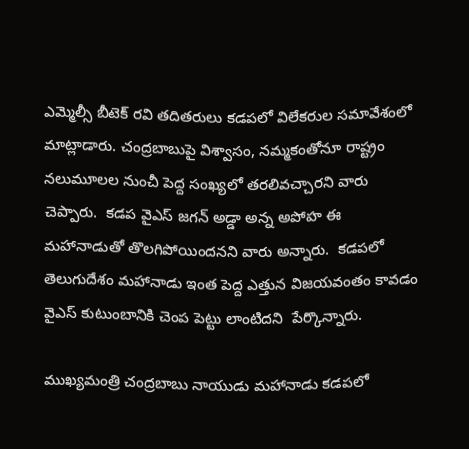ఎమ్మెల్సీ బీటెక్ రవి తదితరులు కడపలో విలేకరుల సమావేశంలో మాట్లాడారు. చంద్రబాబుపై విశ్వాసం, నమ్మకంతోనూ రాష్ట్రం నలుమూలల నుంచీ పెద్ద సంఖ్యలో తరలివచ్చారని వారు చెప్పారు.  కడప వైఎస్ జగన్ అడ్డా అన్న అపోహ ఈ మహానాడుతో తొలగిపోయిందనని వారు అన్నారు.  కడపలో తెలుగుదేశం మహానాడు ఇంత పెద్ద ఎత్తున విజయవంతం కావడం వైఎస్ కుటుంబానికి చెంప పెట్టు లాంటిదని  పేర్కొన్నారు.

ముఖ్యమంత్రి చంద్రబాబు నాయుడు మహానాడు కడపలో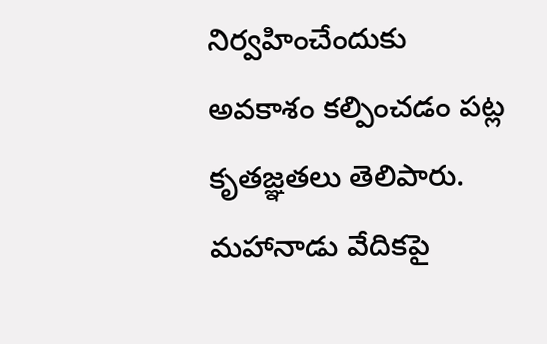నిర్వహించేందుకు అవకాశం కల్పించడం పట్ల కృతజ్ఞతలు తెలిపారు. మహానాడు వేదికపై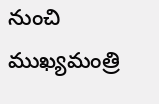నుంచి ముఖ్యమంత్రి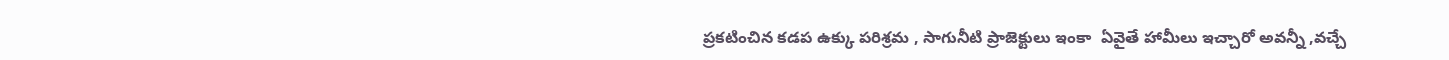ప్రకటించిన కడప ఉక్కు పరిశ్రమ , సాగునీటి ప్రాజెక్టులు ఇంకా  ఏవైతే హామీలు ఇచ్చారో అవన్నీ ,వచ్చే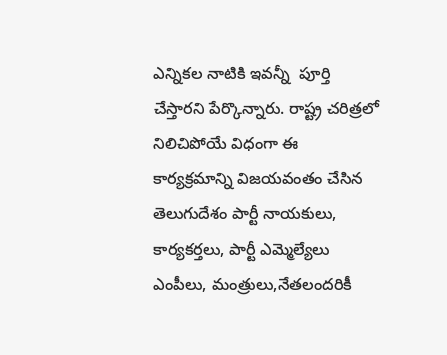ఎన్నికల నాటికి ఇవన్నీ  పూర్తి చేస్తారని పేర్కొన్నారు. రాష్ట్ర చరిత్రలో నిలిచిపోయే విధంగా ఈ కార్యక్రమాన్ని విజయవంతం చేసిన తెలుగుదేశం పార్టీ నాయకులు, కార్యకర్తలు, పార్టీ ఎమ్మెల్యేలు ఎంపీలు, మంత్రులు,నేతలందరికీ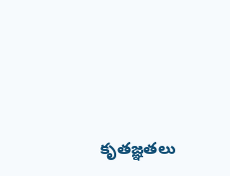కృతజ్ఞతలు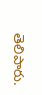తెలిపారు.